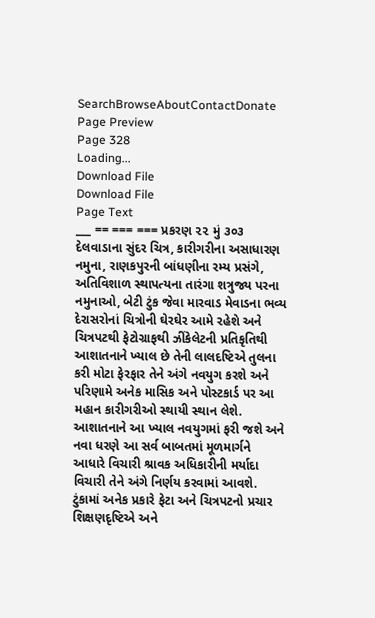SearchBrowseAboutContactDonate
Page Preview
Page 328
Loading...
Download File
Download File
Page Text
___ == === === પ્રકરણ ૨૨ મું ૩૦૩ દેલવાડાના સુંદર ચિત્ર, કારીગરીના અસાધારણ નમુના, રાણકપુરની બાંધણીના રમ્ય પ્રસંગે, અતિવિશાળ સ્થાપત્યના તારંગા શત્રુજ્ય પરના નમુનાઓ, બેટી ટુંક જેવા મારવાડ મેવાડના ભવ્ય દેરાસરોનાં ચિત્રોની ઘેરઘેર આમે રહેશે અને ચિત્રપટથી ફેટોગ્રાફથી ઝીંકેલેટની પ્રતિકૃતિથી આશાતનાને ખ્યાલ છે તેની લાલદષ્ટિએ તુલના કરી મોટા ફેરફાર તેને અંગે નવયુગ કરશે અને પરિણામે અનેક માસિક અને પોસ્ટકાર્ડ પર આ મહાન કારીગરીઓ સ્થાયી સ્થાન લેશે. આશાતનાને આ ખ્યાલ નવયુગમાં ફરી જશે અને નવા ધરણે આ સર્વ બાબતમાં મૂળમાર્ગને આધારે વિચારી શ્રાવક અધિકારીની મર્યાદા વિચારી તેને અંગે નિર્ણય કરવામાં આવશે. ટુંકામાં અનેક પ્રકારે ફેટા અને ચિત્રપટનો પ્રચાર શિક્ષણદૃષ્ટિએ અને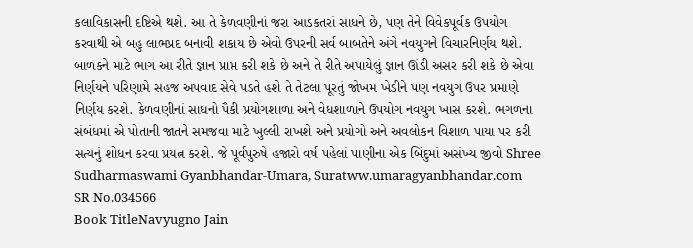કલાવિકાસની દષ્ટિએ થશે. આ તે કેળવણીનાં જરા આડકતરાં સાધને છે, પણ તેને વિવેકપૂર્વક ઉપયોગ કરવાથી એ બહુ લાભપ્રદ બનાવી શકાય છે એવો ઉપરની સર્વ બાબતેને અંગે નવયુગને વિચારનિર્ણય થશે. બાળકને માટે ભાગ આ રીતે જ્ઞાન પ્રાપ્ત કરી શકે છે અને તે રીતે અપાયેલું જ્ઞાન ઊંડી અસર કરી શકે છે એવા નિર્ણયને પરિણામે સહજ અપવાદ સેવે પડતે હશે તે તેટલા પૂરતું જોખમ ખેડીને પણ નવયુગ ઉપર પ્રમાણે નિર્ણય કરશે. કેળવણીનાં સાધનો પૈકી પ્રયોગશાળા અને વેધશાળાને ઉપયોગ નવયુગ ખાસ કરશે. ભગળના સંબંધમાં એ પોતાની જાતને સમજવા માટે ખુલ્લી રાખશે અને પ્રયોગો અને અવલોકન વિશાળ પાયા પર કરી સત્યનું શોધન કરવા પ્રયત્ન કરશે. જે પૂર્વપુરુષે હજારો વર્ષ પહેલાં પાણીના એક બિંદુમાં અસંખ્ય જીવો Shree Sudharmaswami Gyanbhandar-Umara, Suratww.umaragyanbhandar.com
SR No.034566
Book TitleNavyugno Jain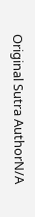Original Sutra AuthorN/A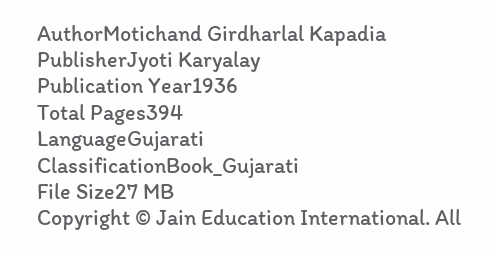AuthorMotichand Girdharlal Kapadia
PublisherJyoti Karyalay
Publication Year1936
Total Pages394
LanguageGujarati
ClassificationBook_Gujarati
File Size27 MB
Copyright © Jain Education International. All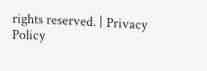rights reserved. | Privacy Policy